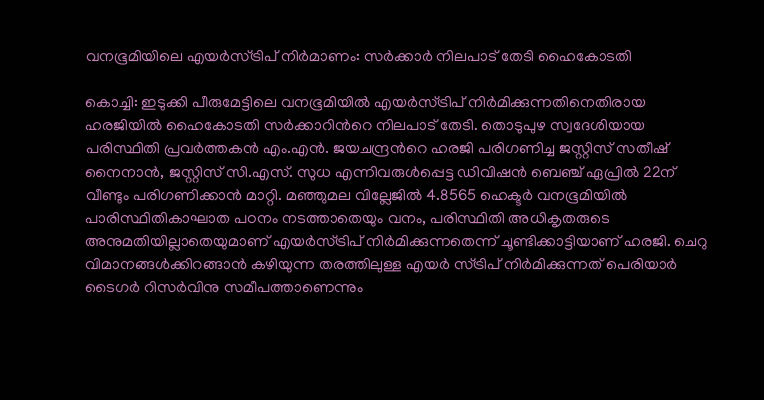വനഭൂമിയിലെ എയർസ്ട്രിപ് നിർമാണം: സർക്കാർ നിലപാട് തേടി ഹൈകോടതി

കൊച്ചി: ഇടുക്കി പീരുമേട്ടിലെ വനഭൂമിയിൽ എയർസ്ട്രിപ് നിർമിക്കുന്നതിനെതിരായ ഹരജിയിൽ ഹൈകോടതി സർക്കാറിന്‍റെ നിലപാട് തേടി. തൊടുപുഴ സ്വദേശിയായ പരിസ്ഥിതി പ്രവർത്തകൻ എം.എൻ. ജയചന്ദ്രന്‍റെ ഹരജി പരിഗണിച്ച ജസ്റ്റിസ് സതീഷ് നൈനാൻ, ജസ്റ്റിസ് സി.എസ്. സുധ എന്നിവരുൾപ്പെട്ട ഡിവിഷൻ ബെഞ്ച് ഏപ്രിൽ 22ന് വീണ്ടും പരിഗണിക്കാൻ മാറ്റി. മഞ്ഞുമല വില്ലേജിൽ 4.8565 ഹെക്ടർ വനഭൂമിയിൽ പാരിസ്ഥിതികാഘാത പഠനം നടത്താതെയും വനം, പരിസ്ഥിതി അധികൃതരുടെ അനുമതിയില്ലാതെയുമാണ് എയർസ്ട്രിപ് നിർമിക്കുന്നതെന്ന് ചൂണ്ടിക്കാട്ടിയാണ് ഹരജി. ചെറു വിമാനങ്ങൾക്കിറങ്ങാൻ കഴിയുന്ന തരത്തിലുള്ള എയർ സ്ട്രിപ് നിർമിക്കുന്നത് പെരിയാർ ടൈഗർ റിസർവിനു സമീപത്താണെന്നും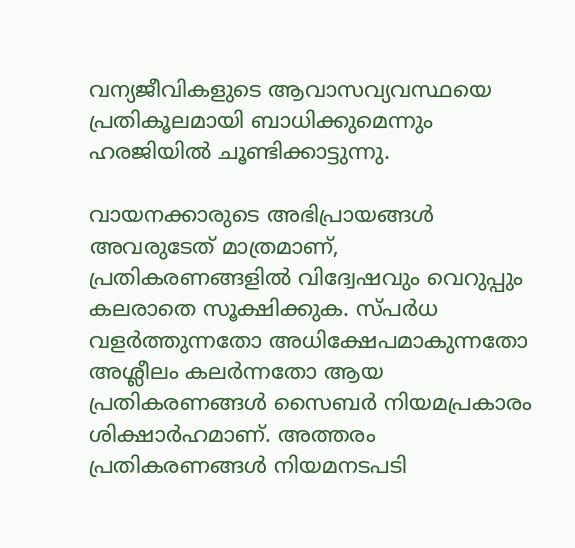വന്യജീവികളുടെ ആവാസവ്യവസ്ഥയെ പ്രതികൂലമായി ബാധിക്കുമെന്നും ഹരജിയിൽ ചൂണ്ടിക്കാട്ടുന്നു.

വായനക്കാരുടെ അഭിപ്രായങ്ങള്‍ അവരുടേത് മാത്രമാണ്, പ്രതികരണങ്ങളിൽ വിദ്വേഷവും വെറുപ്പും കലരാതെ സൂക്ഷിക്കുക. സ്പർധ വളർത്തുന്നതോ അധിക്ഷേപമാകുന്നതോ അശ്ലീലം കലർന്നതോ ആയ പ്രതികരണങ്ങൾ സൈബർ നിയമപ്രകാരം ശിക്ഷാർഹമാണ്. അത്തരം പ്രതികരണങ്ങൾ നിയമനടപടി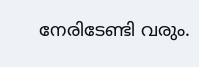നേരിടേണ്ടി വരും.